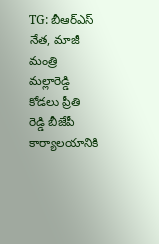TG: బీఆర్ఎస్ నేత, మాజీ మంత్రి మల్లారెడ్డి కోడలు ప్రీతి రెడ్డి బీజేపీ కార్యాలయానికి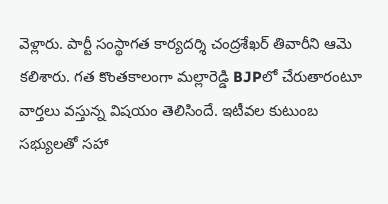వెళ్లారు. పార్టీ సంస్థాగత కార్యదర్శి చంద్రశేఖర్ తివారీని ఆమె కలిశారు. గత కొంతకాలంగా మల్లారెడ్డి BJPలో చేరుతారంటూ వార్తలు వస్తున్న విషయం తెలిసిందే. ఇటీవల కుటుంబ సభ్యులతో సహా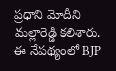ప్రధాని మోదీని మల్లారెడ్డి కలిశారు. ఈ నేపథ్యంలో BJP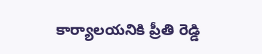కార్యాలయనికి ప్రీతి రెడ్డి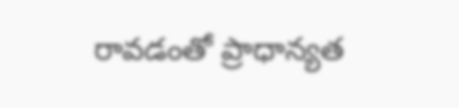రావడంతో ప్రాధాన్యత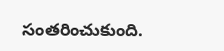సంతరించుకుంది.